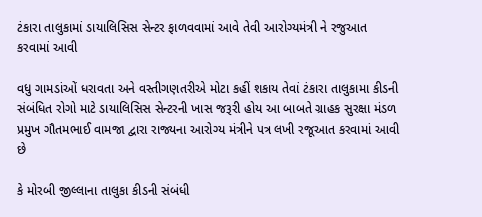ટંકારા તાલુકામાં ડાયાલિસિસ સેન્ટર ફાળવવામાં આવે તેવી આરોગ્યમંત્રી ને રજુઆત કરવામાં આવી

વધુ ગામડાંઓં ધરાવતા અને વસ્તીગણતરીએ મોટા કહીં શકાય તેવાં ટંકારા તાલુકામા કીડની સંબંધિત રોગો માટે ડાયાલિસિસ સેન્ટરની ખાસ જરૂરી હોય આ બાબતે ગ્રાહક સુરક્ષા મંડળ પ્રમુખ ગૌતમભાઈ વામજા દ્વારા રાજ્યના આરોગ્ય મંત્રીને પત્ર લખી રજૂઆત કરવામાં આવી છે

કે મોરબી જીલ્લાના તાલુકા કીડની સંબંધી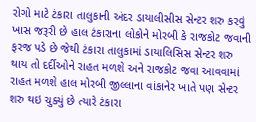રોગો માટે ટંકારા તાલુકાની અંદર ડાયાલીસીસ સેન્ટર શરુ કરવું ખાસ જરૂરી છે હાલ ટંકારાના લોકોને મોરબી કે રાજકોટ જવાની ફરજ પડે છે જેથી ટંકારા તાલુકામાં ડાયાલિસિસ સેન્ટર શરુ થાય તો દર્દીઓને રાહત મળશે અને રાજકોટ જવા આવવામાં રાહત મળશે હાલ મોરબી જીલ્લાના વાંકાનેર ખાતે પણ સેન્ટર શરુ થઇ ચુક્યું છે ત્યારે ટંકારા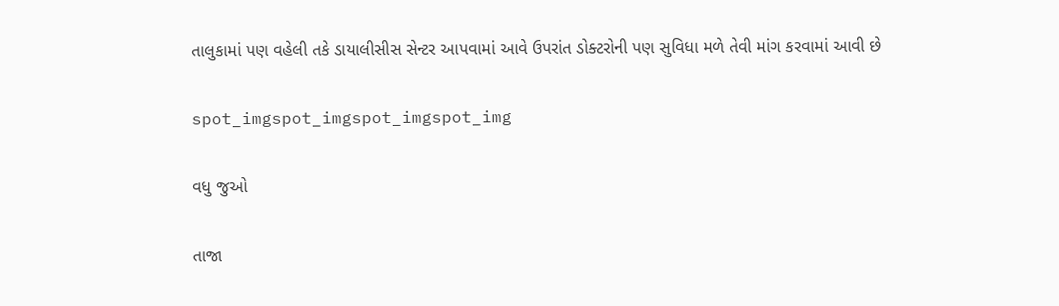તાલુકામાં પણ વહેલી તકે ડાયાલીસીસ સેન્ટર આપવામાં આવે ઉપરાંત ડોક્ટરોની પણ સુવિધા મળે તેવી માંગ કરવામાં આવી છે

spot_imgspot_imgspot_imgspot_img

વધુ જુઓ

તાજા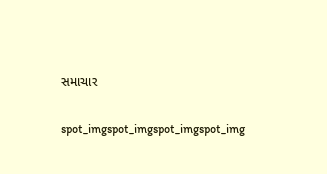સમાચાર

spot_imgspot_imgspot_imgspot_img